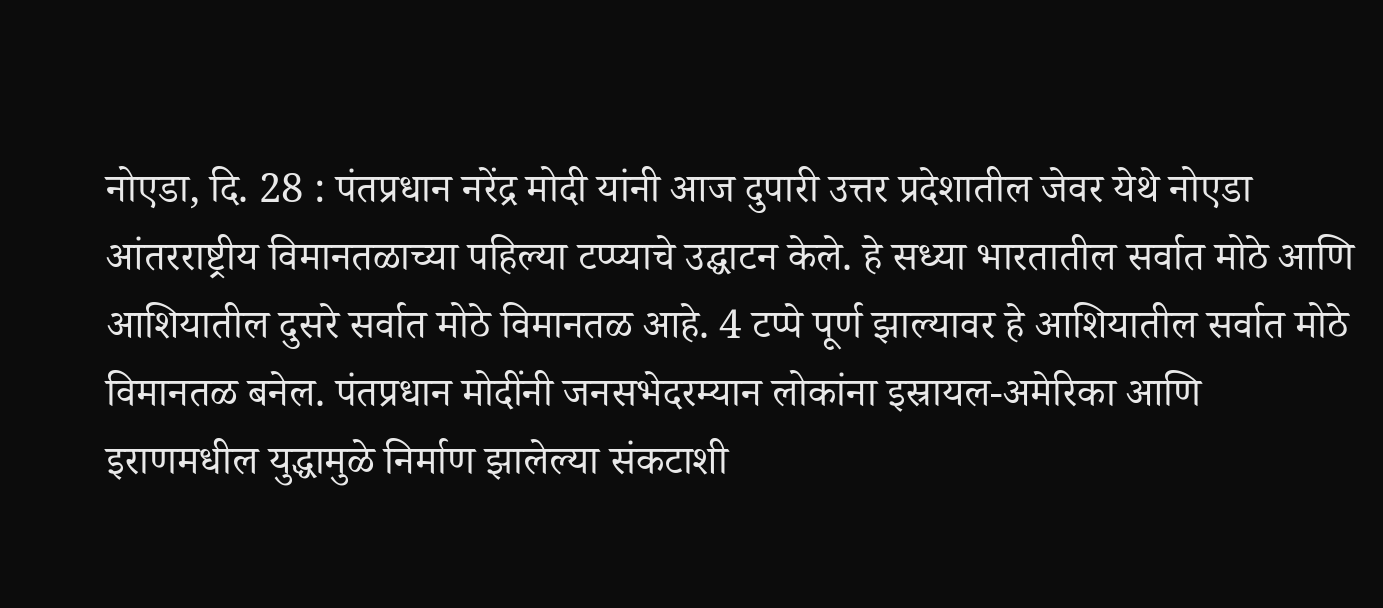नोएडा, दि. 28 : पंतप्रधान नरेंद्र मोदी यांनी आज दुपारी उत्तर प्रदेशातील जेवर येथे नोएडा आंतरराष्ट्रीय विमानतळाच्या पहिल्या टप्प्याचे उद्घाटन केले. हे सध्या भारतातील सर्वात मोठे आणि आशियातील दुसरे सर्वात मोठे विमानतळ आहे. 4 टप्पे पूर्ण झाल्यावर हे आशियातील सर्वात मोठे विमानतळ बनेल. पंतप्रधान मोदींनी जनसभेदरम्यान लोकांना इस्रायल-अमेरिका आणि इराणमधील युद्धामुळे निर्माण झालेल्या संकटाशी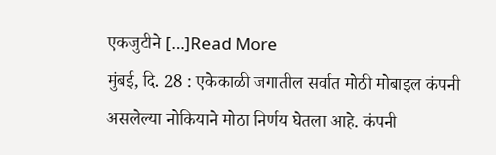एकजुटीने […]Read More
मुंबई, दि. 28 : एकेकाळी जगातील सर्वात मोठी मोबाइल कंपनी असलेल्या नोकियाने मोठा निर्णय घेतला आहे. कंपनी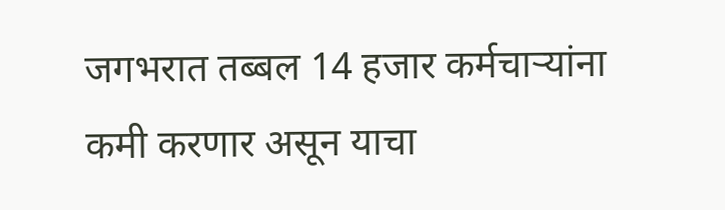जगभरात तब्बल 14 हजार कर्मचाऱ्यांना कमी करणार असून याचा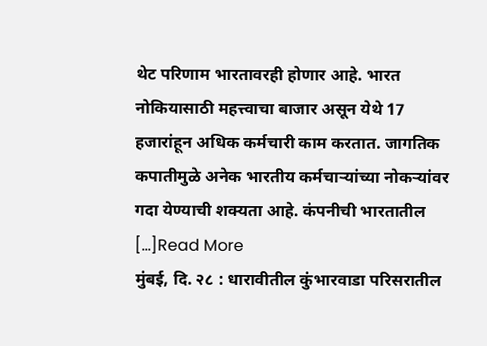थेट परिणाम भारतावरही होणार आहे. भारत नोकियासाठी महत्त्वाचा बाजार असून येथे 17 हजारांहून अधिक कर्मचारी काम करतात. जागतिक कपातीमुळे अनेक भारतीय कर्मचाऱ्यांच्या नोकऱ्यांवर गदा येण्याची शक्यता आहे. कंपनीची भारतातील […]Read More
मुंबई, दि. २८ : धारावीतील कुंभारवाडा परिसरातील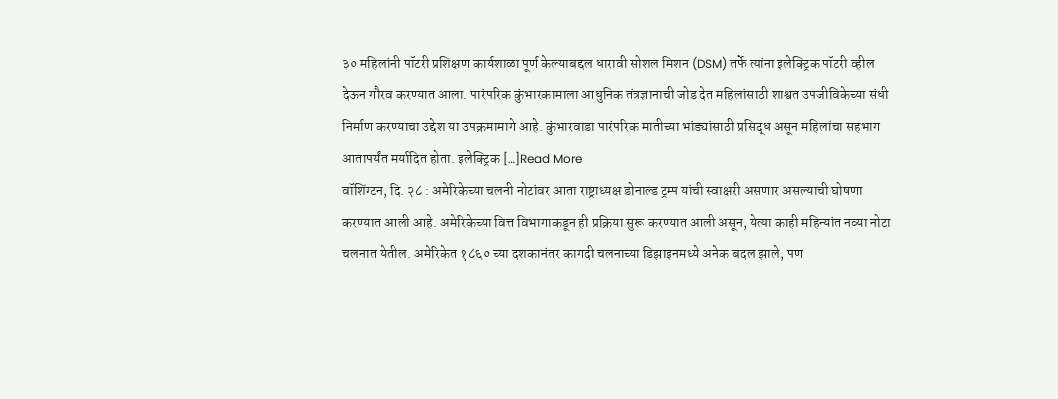३० महिलांनी पॉटरी प्रशिक्षण कार्यशाळा पूर्ण केल्याबद्दल धारावी सोशल मिशन (DSM) तर्फे त्यांना इलेक्ट्रिक पॉटरी व्हील देऊन गौरव करण्यात आला. पारंपरिक कुंभारकामाला आधुनिक तंत्रज्ञानाची जोड देत महिलांसाठी शाश्वत उपजीविकेच्या संधी निर्माण करण्याचा उद्देश या उपक्रमामागे आहे. कुंभारवाडा पारंपरिक मातीच्या भांड्यांसाठी प्रसिद्ध असून महिलांचा सहभाग आतापर्यंत मर्यादित होता. इलेक्ट्रिक […]Read More
वॉशिंग्टन, दि. २८ : अमेरिकेच्या चलनी नोटांवर आता राष्ट्राध्यक्ष डोनाल्ड ट्रम्प यांची स्वाक्षरी असणार असल्याची घोषणा करण्यात आली आहे. अमेरिकेच्या वित्त विभागाकडून ही प्रक्रिया सुरू करण्यात आली असून, येत्या काही महिन्यांत नव्या नोटा चलनात येतील. अमेरिकेत १८६० च्या दशकानंतर कागदी चलनाच्या डिझाइनमध्ये अनेक बदल झाले, पण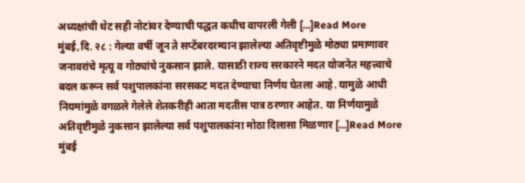अध्यक्षांची थेट सही नोटांवर देण्याची पद्धत कधीच वापरली गेली […]Read More
मुंबई,दि. २८ : गेल्या वर्षी जून ते सप्टेंबरदरम्यान झालेल्या अतिवृष्टीमुळे मोठ्या प्रमाणावर जनावरांचे मृत्यू व गोठ्यांचे नुकसान झाले. यासाठी राज्य सरकारने मदत योजनेत महत्त्वाचे बदल करून सर्व पशुपालकांना सरसकट मदत देण्याचा निर्णय घेतला आहे. यामुळे आधी नियमांमुळे वगळले गेलेले शेतकरीही आता मदतीस पात्र ठरणार आहेत. या निर्णयामुळे अतिवृष्टीमुळे नुकसान झालेल्या सर्व पशुपालकांना मोठा दिलासा मिळणार […]Read More
मुंबई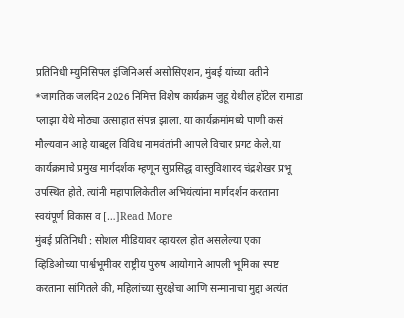प्रतिनिधी म्युनिसिपल इंजिनिअर्स असोसिएशन, मुंबई यांच्या वतीने *जागतिक जलदिन 2026 निमित्त विशेष कार्यक्रम जुहू येथील हॉटेल रामाडा प्लाझा येथे मोठ्या उत्साहात संपन्न झाला. या कार्यक्रमांमध्ये पाणी कसं मौल्यवान आहे याबद्दल विविध नामवंतांनी आपले विचार प्रगट केले.या कार्यक्रमाचे प्रमुख मार्गदर्शक म्हणून सुप्रसिद्ध वास्तुविशारद चंद्रशेखर प्रभू उपस्थित होते. त्यांनी महापालिकेतील अभियंत्यांना मार्गदर्शन करताना स्वयंपूर्ण विकास व […]Read More
मुंबई प्रतिनिधी : सोशल मीडियावर व्हायरल होत असलेल्या एका व्हिडिओच्या पार्श्वभूमीवर राष्ट्रीय पुरुष आयोगाने आपली भूमिका स्पष्ट करताना सांगितले की, महिलांच्या सुरक्षेचा आणि सन्मानाचा मुद्दा अत्यंत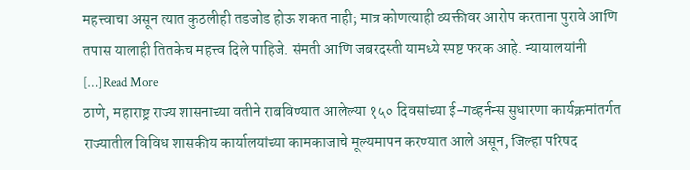महत्त्वाचा असून त्यात कुठलीही तडजोड होऊ शकत नाही; मात्र कोणत्याही व्यक्तीवर आरोप करताना पुरावे आणि तपास यालाही तितकेच महत्त्व दिले पाहिजे. संमती आणि जबरदस्ती यामध्ये स्पष्ट फरक आहे. न्यायालयांनी […]Read More
ठाणे, महाराष्ट्र राज्य शासनाच्या वतीने राबविण्यात आलेल्या १५० दिवसांच्या ई-गव्हर्नन्स सुधारणा कार्यक्रमांतर्गत राज्यातील विविध शासकीय कार्यालयांच्या कामकाजाचे मूल्यमापन करण्यात आले असून, जिल्हा परिषद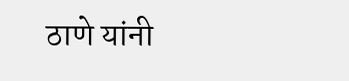ठाणे यांनी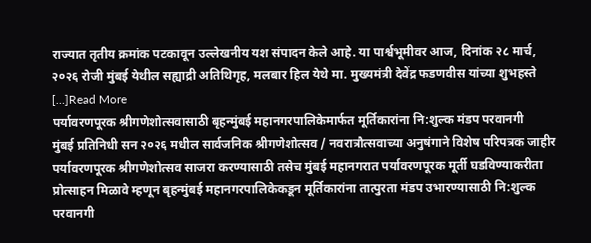राज्यात तृतीय क्रमांक पटकावून उल्लेखनीय यश संपादन केले आहे. या पार्श्वभूमीवर आज, दिनांक २८ मार्च, २०२६ रोजी मुंबई येथील सह्याद्री अतिथिगृह, मलबार हिल येथे मा. मुख्यमंत्री देवेंद्र फडणवीस यांच्या शुभहस्ते […]Read More
पर्यावरणपूरक श्रीगणेशोत्सवासाठी बृहन्मुंबई महानगरपालिकेमार्फत मूर्तिकारांना नि:शुल्क मंडप परवानगी
मुंबई प्रतिनिधी सन २०२६ मधील सार्वजनिक श्रीगणेशोत्सव / नवरात्रौत्सवाच्या अनुषंगाने विशेष परिपत्रक जाहीर पर्यावरणपूरक श्रीगणेशोत्सव साजरा करण्यासाठी तसेच मुंबई महानगरात पर्यावरणपूरक मूर्ती घडविण्याकरीता प्रोत्साहन मिळावे म्हणून बृहन्मुंबई महानगरपालिकेकडून मूर्तिकारांना तात्पुरता मंडप उभारण्यासाठी नि:शुल्क परवानगी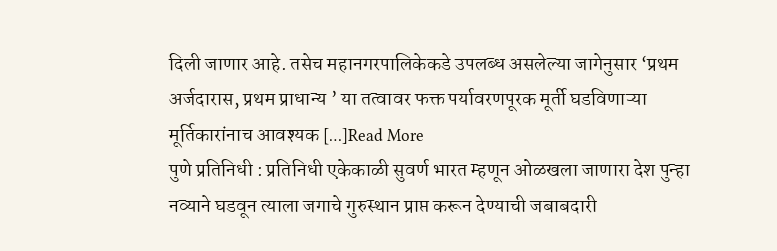दिली जाणार आहे. तसेच महानगरपालिकेकडे उपलब्ध असलेल्या जागेनुसार ‘प्रथम अर्जदारास, प्रथम प्राधान्य ’ या तत्वावर फक्त पर्यावरणपूरक मूर्ती घडविणाऱ्या मूर्तिकारांनाच आवश्यक […]Read More
पुणे प्रतिनिधी : प्रतिनिधी एकेकाळी सुवर्ण भारत म्हणून ओळखला जाणारा देश पुन्हा नव्याने घडवून त्याला जगाचे गुरुस्थान प्राप्त करून देण्याची जबाबदारी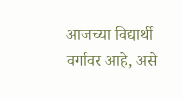आजच्या विद्यार्थी वर्गावर आहे, असे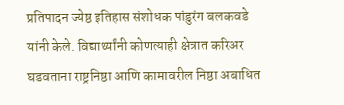प्रतिपादन ज्येष्ठ इतिहास संशोधक पांडुरंग बलकवडे यांनी केले. विद्यार्थ्यांनी कोणत्याही क्षेत्रात करिअर घडवताना राष्ट्रनिष्ठा आणि कामावरील निष्ठा अबाधित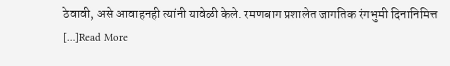ठेवावी, असे आवाहनही त्यांनी यावेळी केले. रमणबाग प्रशालेत जागतिक रंगभुमी दिनानिमित्त […]Read More